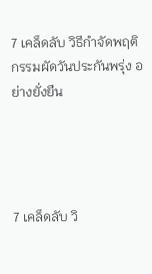7 เคล็ดลับ วิธีกำจัดพฤติกรรมผัดวันประกันพรุ่ง อย่างยั่งยืน




7 เคล็ดลับ วิ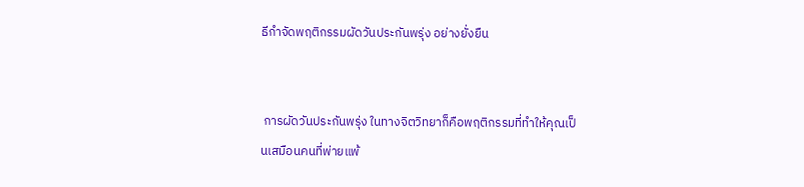ธีกำจัดพฤติกรรมผัดวันประกันพรุ่ง อย่างยั่งยืน


 การผัดวันประกันพรุ่ง ในทางจิตวิทยาก็คือพฤติกรรมที่ทำให้คุณเป็นเสมือนคนที่พ่ายแพ้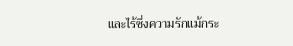และไร้ซึ่งความรักแม้กระ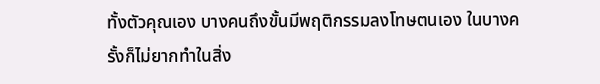ทั้งตัวคุณเอง บางคนถึงขั้นมีพฤติกรรมลงโทษตนเอง ในบางครั้งก็ไม่ยากทำในสิ่ง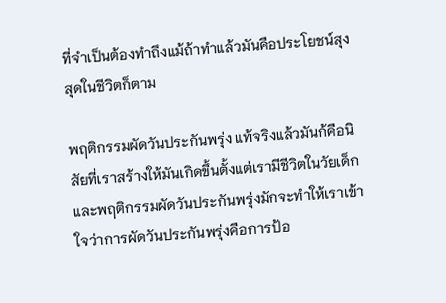ที่จำเป็นต้องทำถึงแม้ถ้าทำแล้วมันคือประโยชน์สุงสุดในชีวิตก็ตาม

พฤติกรรมผัดวันประกันพรุ่ง แท้จริงแล้วมันก้คือนิสัยที่เราสร้างให้มันเกิดขึ้นตั้งแต่เรามีชีวิตในวัยเด็ก และพฤติกรรมผัดวันประกันพรุ่งมักจะทำให้เราเข้าใจว่าการผัดวันประกันพรุ่งคือการป้อ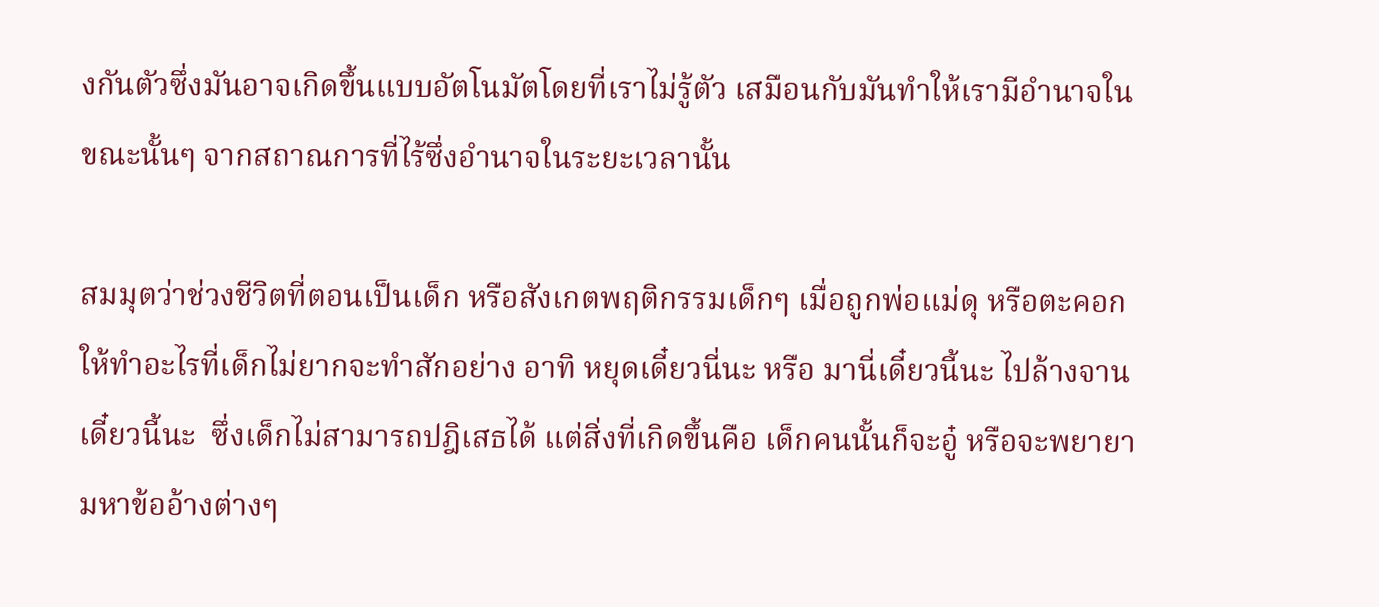งกันตัวซึ่งมันอาจเกิดขึ้นแบบอัตโนมัตโดยที่เราไม่รู้ตัว เสมือนกับมันทำให้เรามีอำนาจในขณะนั้นๆ จากสถาณการที่ไร้ซึ่งอำนาจในระยะเวลานั้น

สมมุตว่าช่วงชีวิตที่ตอนเป็นเด็ก หรือสังเกตพฤติกรรมเด็กๆ เมื่อถูกพ่อแม่ดุ หรือตะคอก ให้ทำอะไรที่เด็กไม่ยากจะทำสักอย่าง อาทิ หยุดเดี๋ยวนี่นะ หรือ มานี่เดี๋ยวนี้นะ ไปล้างจานเดี๋ยวนี้นะ  ซึ่งเด็กไม่สามารถปฎิเสธได้ แต่สิ่งที่เกิดขึ้นคือ เด็กคนนั้นก็จะอู๋ หรือจะพยายามหาข้ออ้างต่างๆ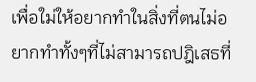เพื่อใม่ให้อยากทำในสิ่งที่ตนไม่อยากทำทั้งๆที่ไม่สามารถปฎิเสธที่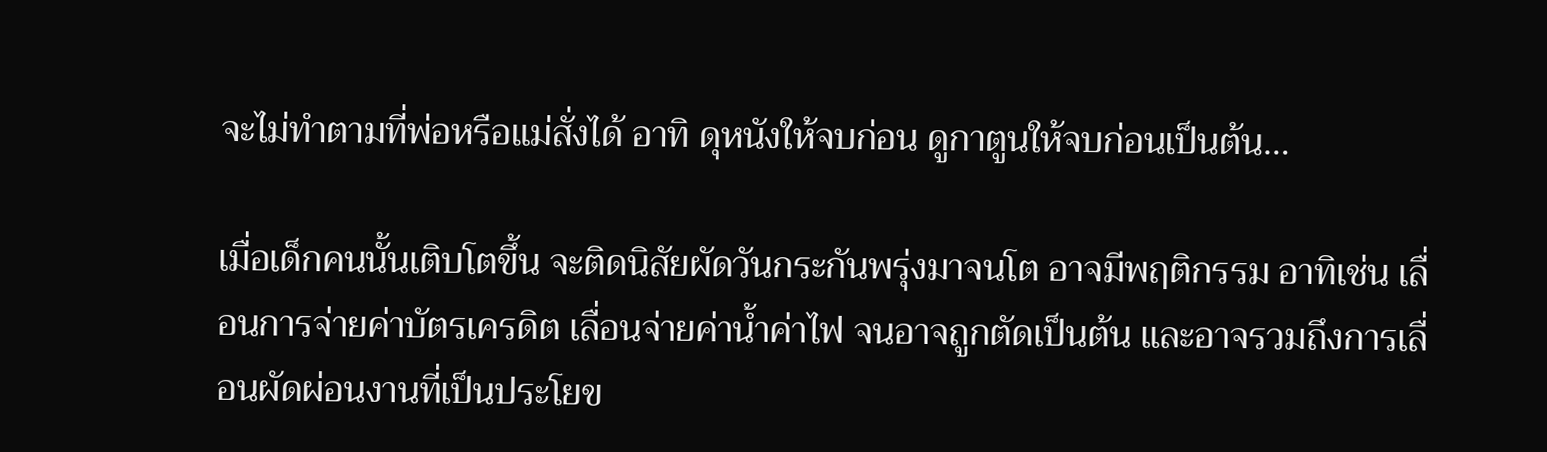จะไม่ทำตามที่พ่อหรือแม่สั่งได้ อาทิ ดุหนังให้จบก่อน ดูกาตูนให้จบก่อนเป็นต้น…

เมื่อเด็กคนนั้นเติบโตขึ้น จะติดนิสัยผัดวันกระกันพรุ่งมาจนโต อาจมีพฤติกรรม อาทิเช่น เลื่อนการจ่ายค่าบัตรเครดิต เลื่อนจ่ายค่าน้ำค่าไฟ จนอาจถูกตัดเป็นต้น และอาจรวมถึงการเลื่อนผัดผ่อนงานที่เป็นประโยข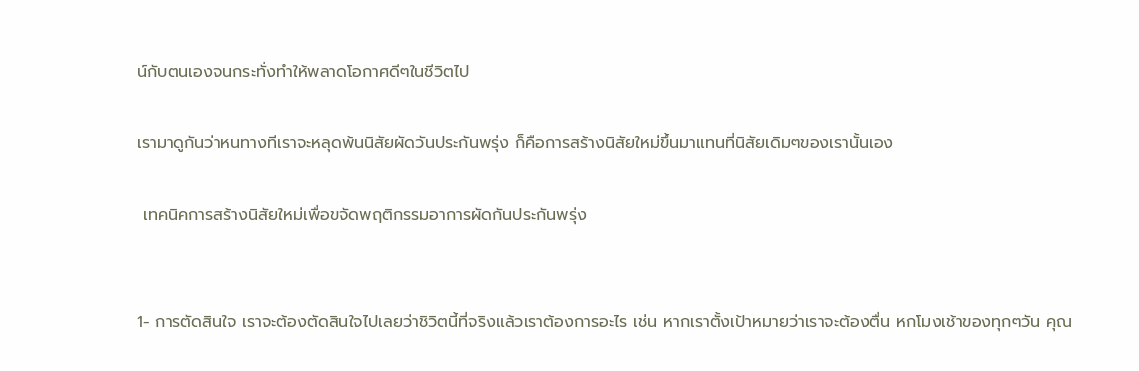น์กับตนเองจนกระทั่งทำให้พลาดโอกาศดีๆในชีวิตไป

เรามาดูกันว่าหนทางทีเราจะหลุดพ้นนิสัยผัดวันประกันพรุ่ง ก็คือการสร้างนิสัยใหม่ขึ้นมาแทนที่นิสัยเดิมๆของเรานั้นเอง

 เทคนิคการสร้างนิสัยใหม่เพื่อขจัดพฤติกรรมอาการผัดกันประกันพรุ่ง


1- การตัดสินใจ เราจะต้องตัดสินใจไปเลยว่าชิวิตนี้ที่จริงแล้วเราต้องการอะไร เช่น หากเราตั้งเป้าหมายว่าเราจะต้องตื่น หกโมงเช้าของทุกๆวัน คุณ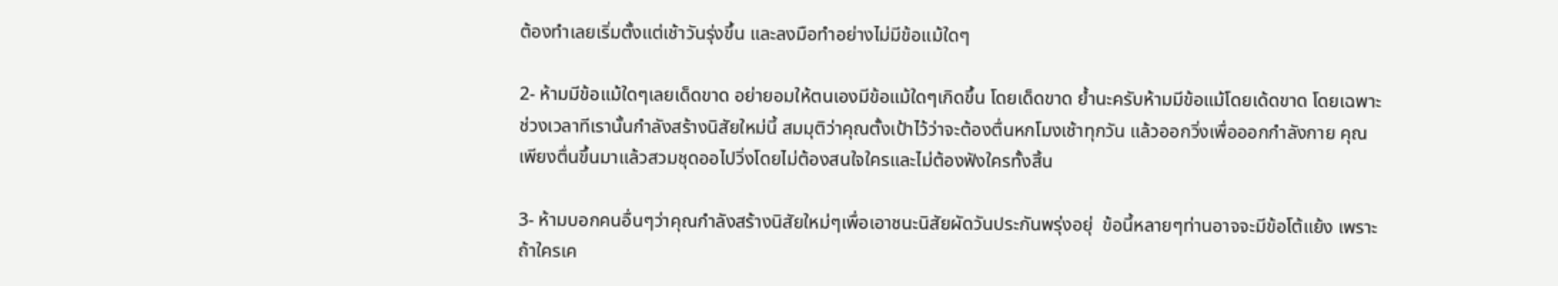ต้องทำเลยเริ่มตั้งแต่เช้าวันรุ่งขึ้น และลงมือทำอย่างไม่มีข้อแม้ใดๆ

2- ห้ามมีข้อแม้ใดๆเลยเด็ดขาด อย่ายอมให้ตนเองมีข้อแม้ใดๆเกิดขึ้น โดยเด็ดขาด ย้ำนะครับห้ามมีข้อแม้โดยเด้ดขาด โดยเฉพาะช่วงเวลาทีเรานั้นกำลังสร้างนิสัยใหม่นี้ สมมุติว่าคุณตั้งเป้าไว้ว่าจะต้องตื่นหกโมงเช้าทุกวัน แล้วออกวิ่งเพื่อออกกำลังกาย คุณเพียงตื่นขึ้นมาแล้วสวมชุดออไปวิ่งโดยไม่ต้องสนใจใครและไม่ต้องฟังใครทั้งสิ้น

3- ห้ามบอกคนอื่นๆว่าคุณกำลังสร้างนิสัยใหม่ๆเพื่อเอาชนะนิสัยผัดวันประกันพรุ่งอยุ่  ข้อนี้หลายๆท่านอาจจะมีข้อโต้แย้ง เพราะถ้าใครเค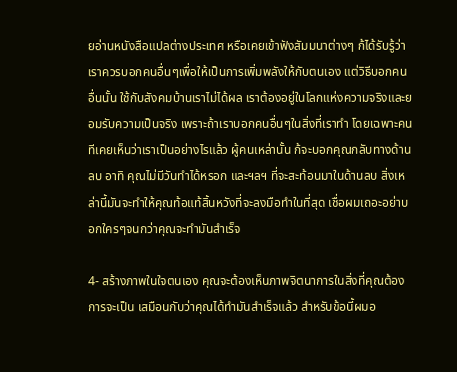ยอ่านหนังสือแปลต่างประเทศ หรือเคยเข้าฟังสัมมนาต่างๆ ก้ได้รับรู้ว่าเราควรบอกคนอื่นๆเพื่อให้เป็นการเพิ่มพลังให้กับตนเอง แต่วิธีบอกคนอื่นนั้น ใช้กับสังคมบ้านเราไม่ได้ผล เราต้องอยู่ในโลกแห่งความจริงและยอมรับความเป็นจริง เพราะถ้าเราบอกคนอื่นๆในสิ่งที่เราทำ โดยเฉพาะคนทีเคยเห็นว่าเราเป็นอย่างไรแล้ว ผู้คนเหล่านั้น ก้จะบอกคุณกลับทางด้านลบ อาทิ คุณไม่มีวันทำได้หรอก และฯลฯ ที่จะสะท้อนมาในด้านลบ สิ่งเหล่านี้มันจะทำให้คุณท้อแท้สิ้นหวังที่จะลงมือทำในที่สุด เชื่อผมเถอะอย่าบอกใครๆจนกว่าคุณจะทำมันสำเร็จ

4- สร้างภาพในใจตนเอง คุณจะต้องเห็นภาพจิตนาการในสิ่งที่คุณต้องการจะเป็น เสมือนกับว่าคุณได้ทำมันสำเร็จแล้ว สำหรับข้อนี้ผมอ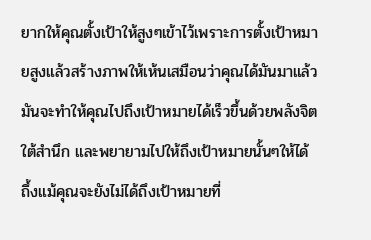ยากให้คุณตั้งเป้าให้สูงๆเข้าไว้เพราะการตั้งเป้าหมายสูงแล้วสร้างภาพให้เห้นเสมือนว่าคุณได้มันมาแล้วมันจะทำให้คุณไปถึงเป้าหมายได้เร็วขึ้นด้วยพลังจิตใต้สำนึก และพยายามไปให้ถึงเป้าหมายนั้นๆให้ได้ ถึ้งแม้คุณจะยังไม่ได้ถึงเป้าหมายที่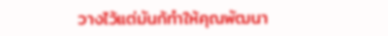วางไว้แต่มันก้ทำให้คุณพัฒนา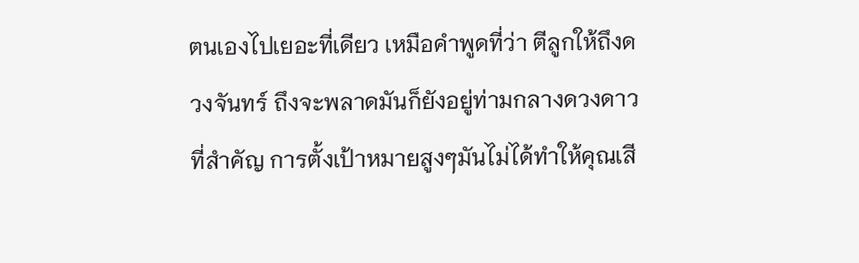ตนเองไปเยอะที่เดียว เหมือคำพูดที่ว่า ตีลูกให้ถึงดวงจันทร์ ถึงจะพลาดมันก็ยังอยู่ท่ามกลางดวงดาว ที่สำคัญ การตั้งเป้าหมายสูงๆมันไม่ได้ทำให้คุณเสี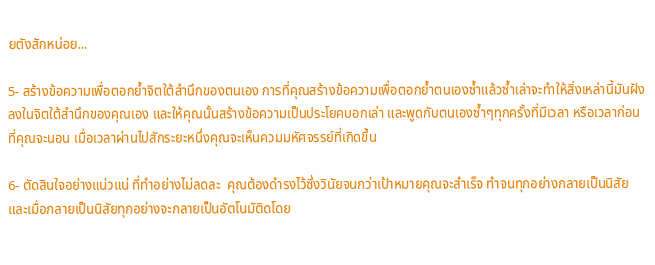ยตังสักหน่อย...

5- สร้างข้อความเพื่อตอกย้ำจิตใต้สำนึกของตนเอง การที่คุณสร้างข้อความเพื่อตอกย้ำตนเองซ้ำแล้วซ้ำเล่าจะทำให้สิ่งเหล่านี้มันฝังลงในจิตใต้สำนึกของคุณเอง และให้คุณนั้นสร้างข้อความเป็นประโยคบอกเล่า และพูดกับตนเองซ้ำๆทุกครั้งที่มีเวลา หรือเวลาก่อนที่คุณจะนอน เมื่อเวลาผ่านไปสักระยะหนึ่งคุณจะเห็นควมมหัศจรรย์ที่เกิดขึ้น

6- ตัดสินใจอย่างแน่วแน่ ที่ทำอย่างไม่ลดละ  คุณต้องดำรงไว้ซึ่งวินัยจนกว่าเป้าหมายคุณจะสำเร็จ ทำจนทุกอย่างกลายเป็นนิสัย และเมื่อกลายเป็นนิสัยทุกอย่างจะกลายเป็นอัตโนมัติดโดย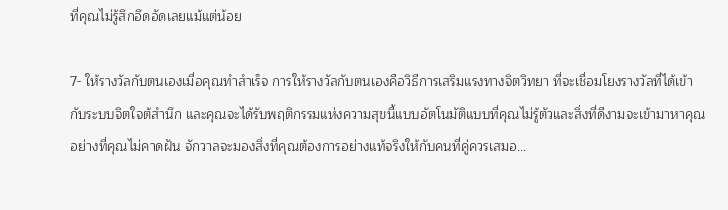ที่คุณไม่รู้สึกอึดอัดเลยแม้แต่น้อย

7- ให้รางวัลกับตนเองเมื่อคุณทำสำเร็จ การให้รางวัลกับตนเองคือวิธีการเสริมแรงทางจิตวิทยา ที่จะเชื่อมโยงรางวัลที่ได้เข้ากับระบบจิตใจต้สำนึก และคุณจะได้รับพฤติกรรมแห่งความสุขนี้แบบอัตโนมัติแบบที่คุณไม่รู้ตัวและสิ่งที่ดีงามจะเข้ามาหาคุณอย่างที่คุณไม่คาดฝัน จักวาลจะมองสิ่งที่คุณต้องการอย่างแท้จริงให้กับคนที่คู่ควรเสมอ…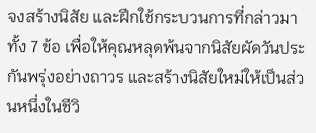จงสร้างนิสัย และฝึกใช้กระบวนการที่กล่าวมาทั้ง 7 ข้อ เพื่อให้คุณหลุดพ้นจากนิสัยผัดวันประกันพรุ่งอย่างถาวร และสร้างนิสัยใหม่ให้เป็นส่วนหนึ่งในชีวิ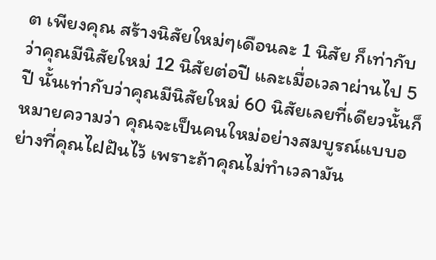ต เพียงคุณ สร้างนิสัยใหม่ๆเดือนละ 1 นิสัย ก็เท่ากับว่าคุณมีนิสัยใหม่ 12 นิสัยต่อปี และเมื่อเวลาผ่านไป 5 ปี นั้นเท่ากับว่าคุณมีนิสัยใหม่ 60 นิสัยเลยที่เดียวนั้นก็หมายความว่า คุณจะเป็นคนใหม่อย่างสมบูรณ์แบบอย่างที่คุณไฝฝันไว้ เพราะถ้าคุณไม่ทำเวลามัน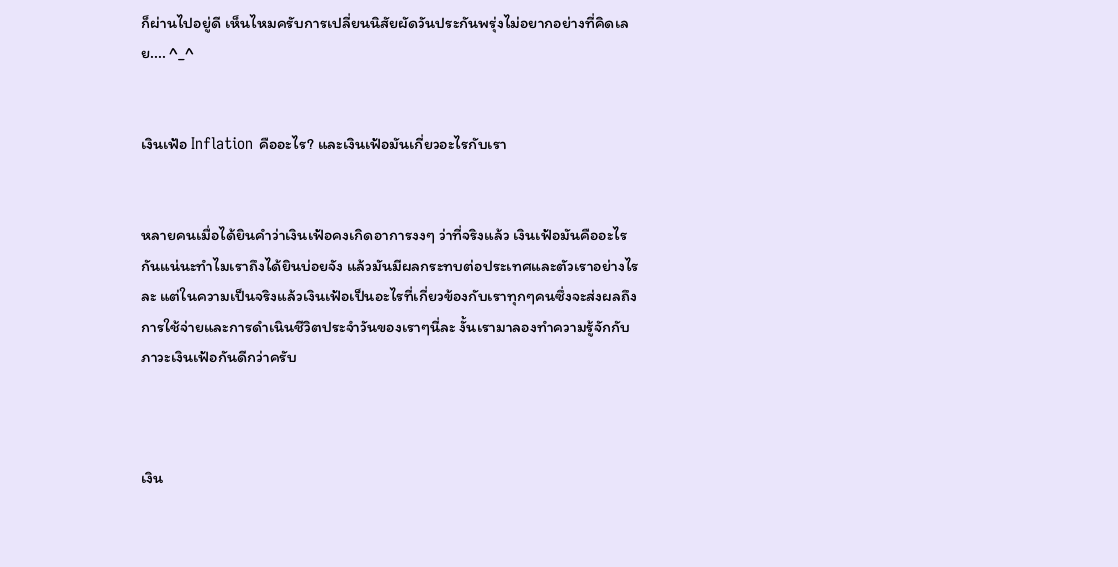ก็ผ่านไปอยู่ดี เห็นไหมครับการเปลี่ยนนิสัยผัดวันประกันพรุ่งไม่อยากอย่างที่คิดเลย.... ^_^


เงินเฟ้อ Inflation คืออะไร? และเงินเฟ้อมันเกี่ยวอะไรกับเรา


หลายคนเมื่อได้ยินคำว่าเงินเฟ้อคงเกิดอาการงงๆ ว่าที่จริงแล้ว เงินเฟ้อมันคืออะไรกันแน่นะทำไมเราถึงได้ยินบ่อยจัง แล้วมันมีผลกระทบต่อประเทศและตัวเราอย่างไรละ แต่ในความเป็นจริงแล้วเงินเฟ้อเป็นอะไรที่เกี่ยวข้องกับเราทุกๆคนซึ่งจะส่งผลถึงการใช้จ่ายและการดำเนินชีวิตประจำวันของเราๆนี่ละ งั้นเรามาลองทำความรู้จักกับภาวะเงินเฟ้อกันดีกว่าครับ



เงิน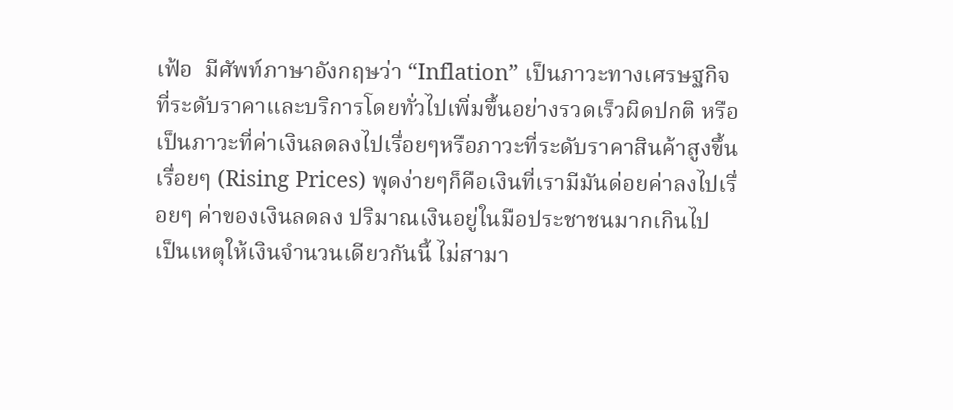เฟ้อ  มีศัพท์ภาษาอังกฤษว่า “Inflation” เป็นภาวะทางเศรษฐกิจที่ระดับราคาและบริการโดยทั่วไปเพิ่มขึ้นอย่างรวดเร็วผิดปกติ หรือเป็นภาวะที่ค่าเงินลดลงไปเรื่อยๆหรือภาวะที่ระดับราคาสินค้าสูงขึ้นเรื่อยๆ (Rising Prices) พุดง่ายๆก็คือเงินที่เรามีมันด่อยค่าลงไปเรื่อยๆ ค่าของเงินลดลง ปริมาณเงินอยู่ในมือประชาชนมากเกินไป   เป็นเหตุให้เงินจำนวนเดียวกันนี้ ไม่สามา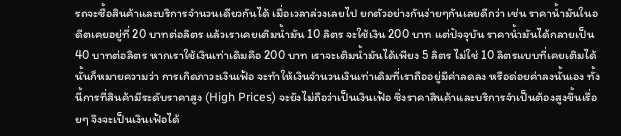รถจะซื้อสินค้าและบริการจำนวนเดียวกันได้ เมื่อเวลาล่วงเลยไป ยกตัวอย่างกันง่ายๆกันเลยดีกว่า เช่น ราคาน้ำมันในอดีตเคยอยู่ที่ 20 บาทต่อลิตร แล้วเราเคยเติมน้ำมัน 10 ลิตร จะใช้เงิน 200 บาท แต่ปัจจุบัน ราคาน้ำมันได้กลายเป็น 40 บาทต่อลิตร หากเราใช้เงินเท่าเดิมคือ 200 บาท เราจะเติมน้ำมันได้เพียง 5 ลิตร ไม่ใช่ 10 ลิตรแบบที่เคยเติมได้ นั้นก็หมายความว่า การเกิดภาวะเงินเฟ้อ จะทำให้เงินจำนวนเงินเท่าเดิมที่เราถืออยู่มีค่าลดลง หรือด่อยค่าลงนั้นเอง ทั้งนี้การที่สินค้ามีระดับราคาสูง (High Prices) จะยังไม่ถือว่าเป็นเงินเฟ้อ ซึ่งราคาสินค้าและบริการจำเป็นต้องสูงขึ้นเรื่อยๆ จึงจะเป็นเงินเฟ้อได้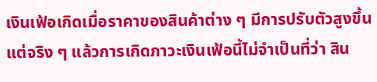เงินเฟ้อเกิดเมื่อราคาของสินค้าต่าง ๆ มีการปรับตัวสูงขึ้น แต่จริง ๆ แล้วการเกิดภาวะเงินเฟ้อนี้ไม่จำเป็นที่ว่า สิน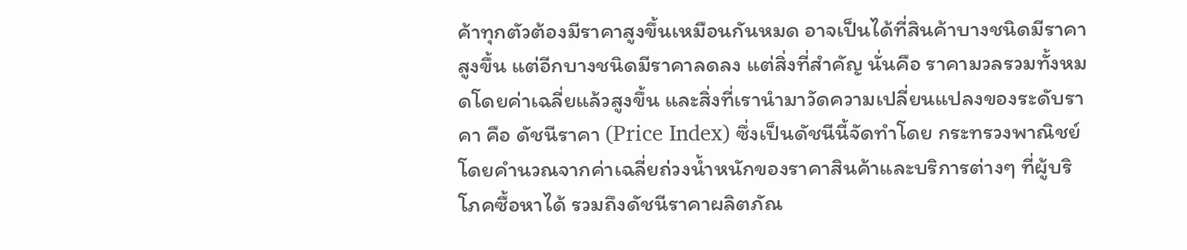ค้าทุกตัวต้องมีราคาสูงขึ้นเหมือนกันหมด อาจเป็นได้ที่สินค้าบางชนิดมีราคาสูงขึ้น แต่อีกบางชนิดมีราคาลดลง แต่สิ่งที่สำคัญ นั่นคือ ราคามวลรวมทั้งหมดโดยค่าเฉลี่ยแล้วสูงขึ้น และสิ่งที่เรานำมาวัดความเปลี่ยนแปลงของระดับราคา คือ ดัชนีราคา (Price Index) ซึ่งเป็นดัชนีนี้จัดทำโดย กระทรวงพาณิชย์ โดยคำนวณจากค่าเฉลี่ยถ่วงน้ำหนักของราคาสินค้าและบริการต่างๆ ที่ผู้บริโภคซื้อหาได้ รวมถึงดัชนีราคาผลิตภัณ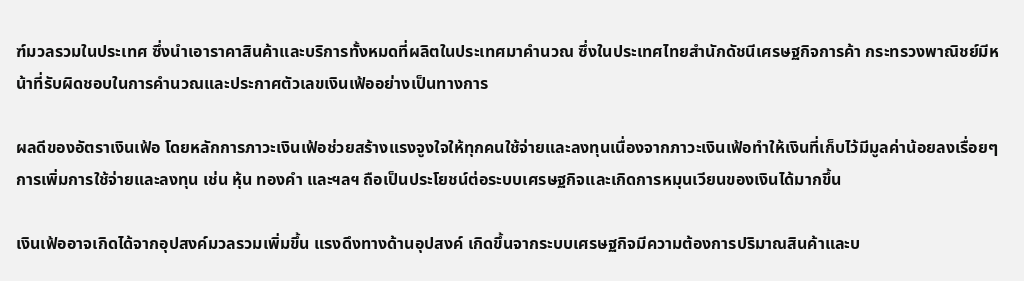ฑ์มวลรวมในประเทศ ซึ่งนำเอาราคาสินค้าและบริการทั้งหมดที่ผลิตในประเทศมาคำนวณ ซึ่งในประเทศไทยสำนักดัชนีเศรษฐกิจการค้า กระทรวงพาณิชย์มีหน้าที่รับผิดชอบในการคำนวณและประกาศตัวเลขเงินเฟ้ออย่างเป็นทางการ

ผลดีของอัตราเงินเฟ้อ โดยหลักการภาวะเงินเฟ้อช่วยสร้างแรงจูงใจให้ทุกคนใช้จ่ายและลงทุนเนื่องจากภาวะเงินเฟ้อทำให้เงินที่เก็บไว้มีมูลค่าน้อยลงเรื่อยๆ การเพิ่มการใช้จ่ายและลงทุน เช่น หุ้น ทองคำ และฯลฯ ถือเป็นประโยชน์ต่อระบบเศรษฐกิจและเกิดการหมุนเวียนของเงินได้มากขึ้น

เงินเฟ้ออาจเกิดได้จากอุปสงค์มวลรวมเพิ่มขึ้น แรงดึงทางด้านอุปสงค์ เกิดขึ้นจากระบบเศรษฐกิจมีความต้องการปริมาณสินค้าและบ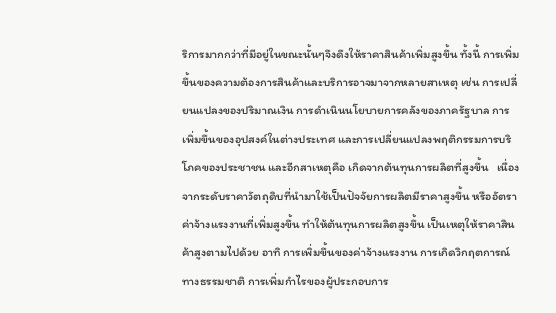ริการมากกว่าที่มีอยู่ในขณะนั้นๆจึงดึงให้ราคาสินค้าเพิ่มสูงขึ้น ทั้งนี้ การเพิ่มขึ้นของความต้องการสินค้าและบริการอาจมาจากหลายสาเหตุ เช่น การเปลี่ยนแปลงของปริมาณเงิน การดำเนินนโยบายการคลังของภาครัฐบาล การเพิ่มขึ้นของอุปสงค์ในต่างประเทศ และการเปลี่ยนแปลงพฤติกรรมการบริโภคของประชาชน และอีกสาเหตุคือ เกิดจากต้นทุนการผลิตที่สูงขึ้น   เนื่องจากระดับราคาวัตถุดิบที่นำมาใช้เป็นปัจจัยการผลิตมีราคาสูงขึ้น หรืออัตราค่าจ้างแรงงานที่เพิ่มสูงขึ้น ทำให้ต้นทุนการผลิตสูงขึ้น เป็นเหตุให้ราคาสินค้าสูงตามไปด้วย อาทิ การเพิ่มขึ้นของค่าจ้างแรงงาน การเกิดวิกฤตการณ์ทางธรรมชาติ การเพิ่มกำไรของผู้ประกอบการ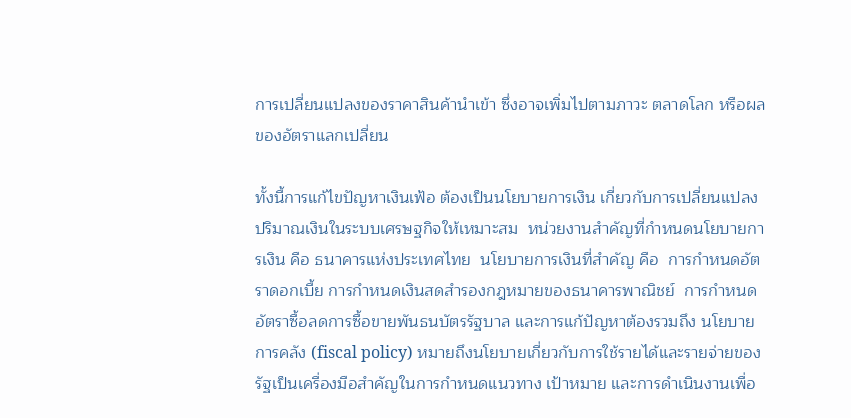การเปลี่ยนแปลงของราคาสินค้านำเข้า ซึ่งอาจเพิ่มไปตามภาวะ ตลาดโลก หรือผลของอัตราแลกเปลี่ยน

ทั้งนี้การแก้ไขปัญหาเงินเฟ้อ ต้องเป็นนโยบายการเงิน เกี่ยวกับการเปลี่ยนแปลงปริมาณเงินในระบบเศรษฐกิจให้เหมาะสม  หน่วยงานสำคัญที่กำหนดนโยบายการเงิน คือ ธนาคารแห่งประเทศไทย  นโยบายการเงินที่สำคัญ คือ  การกำหนดอัตราดอกเบี้ย การกำหนดเงินสดสำรองกฎหมายของธนาคารพาณิชย์  การกำหนดอัตราซื้อลดการซื้อขายพันธนบัตรรัฐบาล และการแก้ปัญหาต้องรวมถึง นโยบายการคลัง (fiscal policy) หมายถึงนโยบายเกี่ยวกับการใช้รายได้และรายจ่ายของรัฐเป็นเครื่องมือสำคัญในการกำหนดแนวทาง เป้าหมาย และการดำเนินงานเพื่อ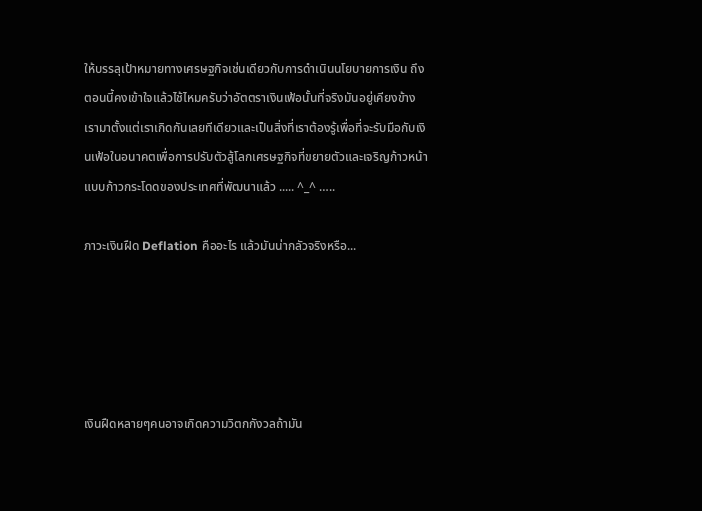ให้บรรลุเป้าหมายทางเศรษฐกิจเช่นเดียวกับการดำเนินนโยบายการเงิน ถึงตอนนี้คงเข้าใจแล้วไช้ไหมครับว่าอัตตราเงินเฟ้อนั้นที่จริงมันอยู่เคียงข้างเรามาตั้งแต่เราเกิดกันเลยทีเดียวและเป็นสิ่งที่เราต้องรู้เพื่อที่จะรับมือกับเงินเฟ้อในอนาคตเพื่อการปรับตัวสู้โลกเศรษฐกิจที่ขยายตัวและเจริญก้าวหน้าแบบก้าวกระโดดของประเทศที่พัฒนาแล้ว ..... ^_^ …..

ภาวะเงินฝืด Deflation คืออะไร แล้วมันน่ากลัวจริงหรือ...





เงินฝืดหลายๆคนอาจเกิดความวิตกกังวลถ้ามัน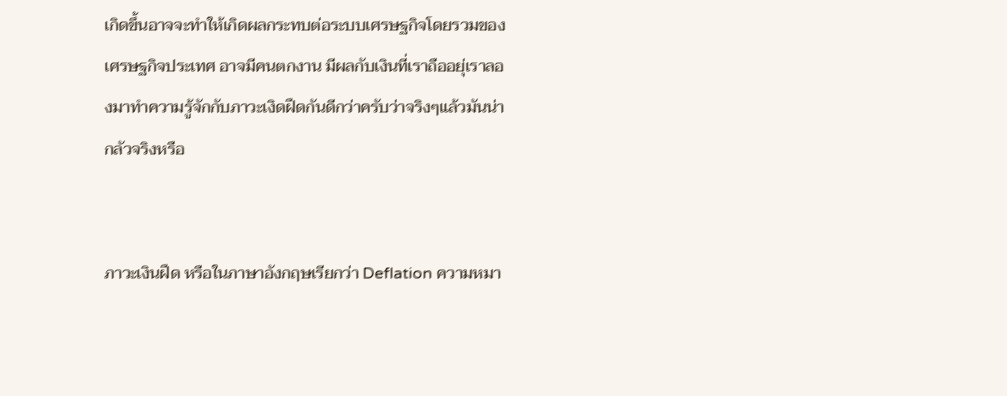เกิดขึ้นอาจจะทำให้เกิดผลกระทบต่อระบบเศรษฐกิจโดยรวมของเศรษฐกิจประเทศ อาจมีคนตกงาน มีผลกับเงินที่เราถืออยุ่เราลองมาทำความรู้จักกับภาวะเงิดฝืดกันดีกว่าครับว่าจริงๆแล้วมันน่ากลัวจริงหรือ


ภาวะเงินฝืด หรือในภาษาอังกฤษเรียกว่า Deflation ความหมา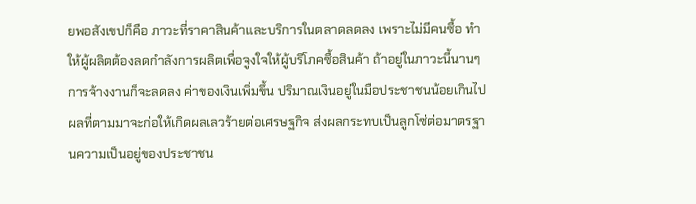ยพอสังเขปก็คือ ภาวะที่ราคาสินค้าและบริการในตลาดลดลง เพราะไม่มีคนซื้อ ทำให้ผู้ผลิตต้องลดกำลังการผลิตเพื่อจูงใจให้ผู้บริโภคซื้อสินค้า ถ้าอยู่ในภาวะนี้นานๆ การจ้างงานก็จะลดลง ค่าของเงินเพิ่มขึ้น ปริมาณเงินอยู่ในมือประชาชนน้อยเกินไป  ผลที่ตามมาจะก่อให้เกิดผลเลวร้ายต่อเศรษฐกิจ ส่งผลกระทบเป็นลูกโซ่ต่อมาตรฐานความเป็นอยู่ของประชาชน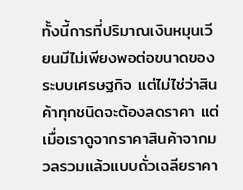ทั้งนี้การที่ปริมาณเงินหมุนเวียนมีไม่เพียงพอต่อขนาดของระบบเศรษฐกิจ แต่ไม่ไช่ว่าสินค้าทุกชนิดจะต้องลดราคา แต่เมื่อเราดูจากราคาสินค้าจากมวลรวมแล้วแบบถั่วเฉลียราคา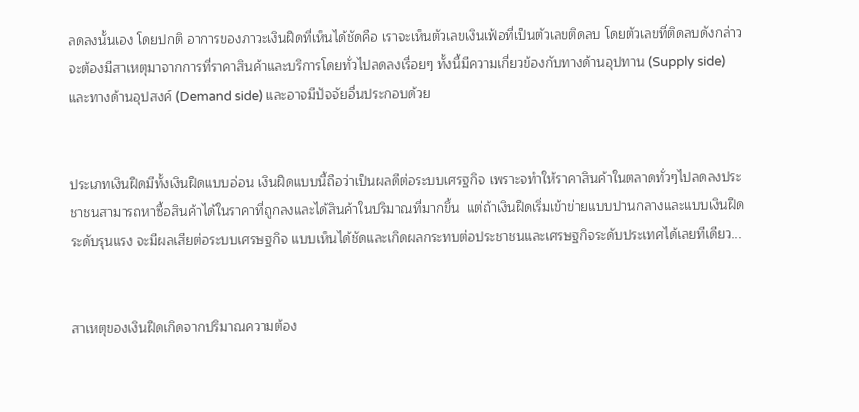ลดลงนั้นเอง โดยปกติ อาการของภาวะเงินฝืดที่เห็นได้ชัดคือ เราจะเห็นตัวเลขเงินเฟ้อที่เป็นตัวเลขติดลบ โดยตัวเลขที่ติดลบดังกล่าว จะต้องมีสาเหตุมาจากการที่ราคาสินค้าและบริการโดยทั่วไปลดลงเรื่อยๆ ทั้งนี้มีความเกี่ยวข้องกับทางด้านอุปทาน (Supply side) และทางด้านอุปสงค์ (Demand side) และอาจมีปัจจัยอื่นประกอบด้วย


ประเภทเงินฝืดมีทั้งเงินฝืดแบบอ่อน เงินฝืดแบบนี้ถือว่าเป็นผลดีต่อระบบเศรฐกิจ เพราะจทำให้ราคาสินค้าในตลาดทั่วๆไปลดลงประชาชนสามารถหาซื้อสินค้าได้ในราคาที่ถูกลงและได้สินค้าในปริมาณที่มากขึ้น  แต่ถ้าเงินฝืดเริ่มเข้าข่ายแบบปานกลางและแบบเงินฝืดระดับรุนแรง จะมีผลเสียต่อระบบเศรษฐกิจ แบบเห็นได้ชัดและเกิดผลกระทบต่อประชาชนและเศรษฐกิจระดับประเทศได้เลยทีเดียว...


สาเหตุของเงินฝืดเกิดจากปริมาณความต้อง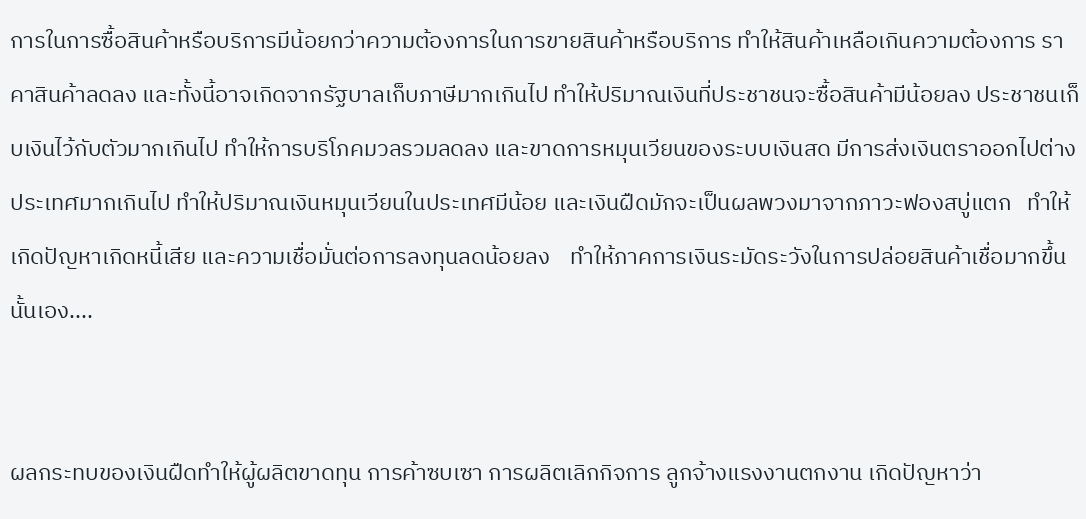การในการซื้อสินค้าหรือบริการมีน้อยกว่าความต้องการในการขายสินค้าหรือบริการ ทำให้สินค้าเหลือเกินความต้องการ ราคาสินค้าลดลง และทั้งนี้อาจเกิดจากรัฐบาลเก็บภาษีมากเกินไป ทำให้ปริมาณเงินที่ประชาชนจะซื้อสินค้ามีน้อยลง ประชาชนเก็บเงินไว้กับตัวมากเกินไป ทำให้การบริโภคมวลรวมลดลง และขาดการหมุนเวียนของระบบเงินสด มีการส่งเงินตราออกไปต่างประเทศมากเกินไป ทำให้ปริมาณเงินหมุนเวียนในประเทศมีน้อย และเงินฝืดมักจะเป็นผลพวงมาจากภาวะฟองสบู่แตก   ทำให้เกิดปัญหาเกิดหนี้เสีย และความเชื่อมั่นต่อการลงทุนลดน้อยลง    ทำให้ภาคการเงินระมัดระวังในการปล่อยสินค้าเชื่อมากขึ้นนั้นเอง....


ผลกระทบของเงินฝืดทำให้ผู้ผลิตขาดทุน การค้าซบเซา การผลิตเลิกกิจการ ลูกจ้างแรงงานตกงาน เกิดปัญหาว่า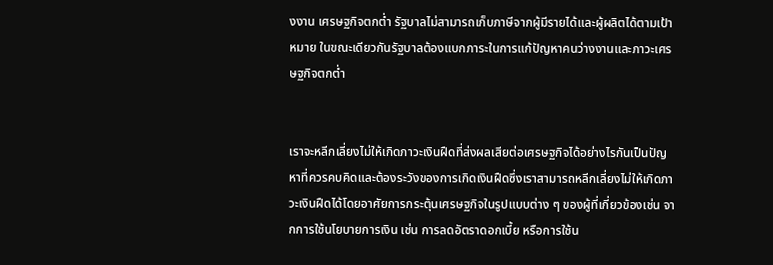งงาน เศรษฐกิจตกต่ำ รัฐบาลไม่สามารถเก็บภาษีจากผู้มีรายได้และผู้ผลิตได้ตามเป้าหมาย ในขณะเดียวกันรัฐบาลต้องแบกภาระในการแก้ปัญหาคนว่างงานและภาวะเศรษฐกิจตกต่ำ


เราจะหลีกเลี่ยงไม่ให้เกิดภาวะเงินฝืดที่ส่งผลเสียต่อเศรษฐกิจได้อย่างไรกันเป็นปัญหาที่ควรคบคิดและต้องระวังของการเกิดเงินฝืดซึ่งเราสามารถหลีกเลี่ยงไม่ให้เกิดภาวะเงินฝืดได้โดยอาศัยการกระตุ้นเศรษฐกิจในรูปแบบต่าง ๆ ของผู้ที่เกี่ยวข้องเช่น จากการใช้นโยบายการเงิน เช่น การลดอัตราดอกเบี้ย หรือการใช้น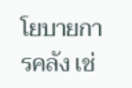โยบายการคลัง เช่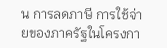น การลดภาษี การใช้จ่ายของภาครัฐในโครงกา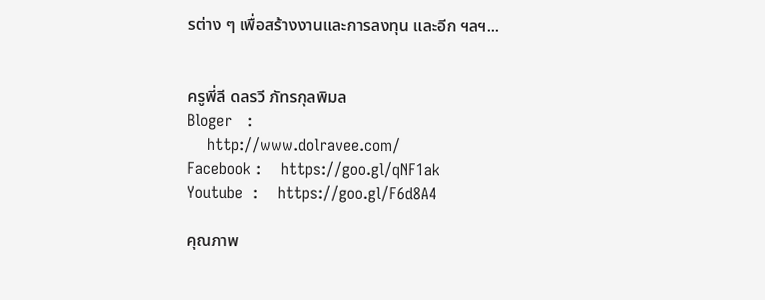รต่าง ๆ เพื่อสร้างงานและการลงทุน และอีก ฯลฯ...


ครูพี่ลี ดลรวี ภัทรกุลพิมล
Bloger   :
    http://www.dolravee.com/
Facebook :    https://goo.gl/qNF1ak
Youtube  :    https://goo.gl/F6d8A4

คุณภาพ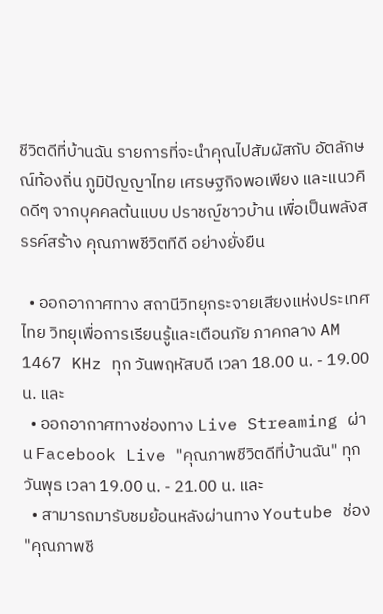ชีวิตดีที่บ้านฉัน รายการที่จะนำคุณไปสัมผัสกับ อัตลักษณ์ท้องถิ่น ภูมิปัญญาไทย เศรษฐกิจพอเพียง และแนวคิดดีๆ จากบุคคลต้นแบบ ปราชญ์ชาวบ้าน เพื่อเป็นพลังสรรค์สร้าง คุณภาพชีวิตทีดี อย่างยั่งยืน

  • ออกอากาศทาง สถานีวิทยุกระจายเสียงแห่งประเทศไทย วิทยุเพื่อการเรียนรู้และเตือนภัย ภาคกลาง AM 1467 KHz ทุก วันพฤหัสบดี เวลา 18.00 น. - 19.00 น. และ
  • ออกอากาศทางช่องทาง Live Streaming ผ่าน Facebook Live "คุณภาพชีวิตดีที่บ้านฉัน" ทุก วันพุธ เวลา 19.00 น. - 21.00 น. และ
  • สามารถมารับชมย้อนหลังผ่านทาง Youtube ช่อง "คุณภาพชี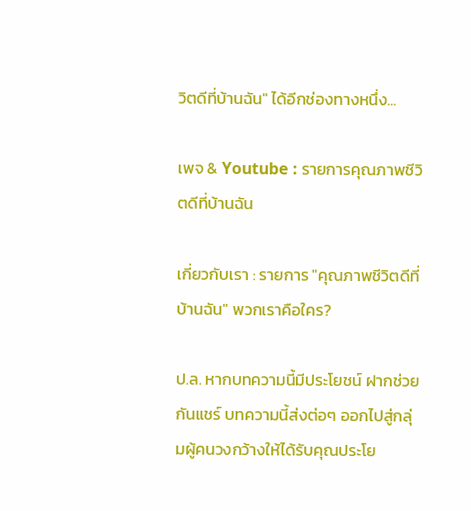วิตดีที่บ้านฉัน" ได้อีกช่องทางหนึ่ง...

เพจ & Youtube : รายการคุณภาพชีวิตดีที่บ้านฉัน

เกี่ยวกับเรา : รายการ "คุณภาพชีวิตดีที่บ้านฉัน" พวกเราคือใคร?

ป.ล. หากบทความนี้มีประโยชน์ ฝากช่วยกันแชร์ บทความนี้ส่งต่อๆ ออกไปสู่กลุ่มผู้คนวงกว้างให้ได้รับคุณประโย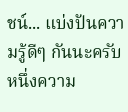ชน์... แบ่งปันความรู้ดีๆ กันนะครับ หนึ่งความ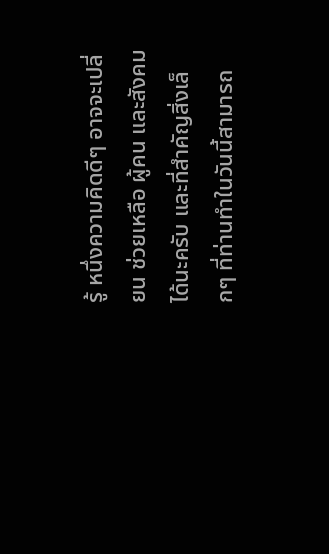รู้ หนึ่งความคิดดีๆ อาจจะเปลี่ยน ช่วยเหลือ ผู้คน และสังคมได้นะครับ และที่สำคัญสิ่งเล็กๆ ที่ท่านทำในวันนี้สามารถ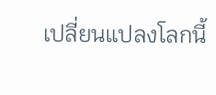เปลี่ยนแปลงโลกนี้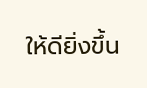ให้ดียิ่งขึ้น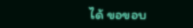ได้ ขอขอบ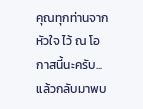คุณทุกท่านจากหัวใจ ไว้ ณ โอกาสนี้นะครับ... แล้วกลับมาพบ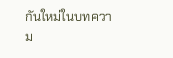กันใหม่ในบทความ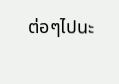ต่อๆไปนะ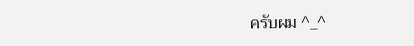ครับผม ^_^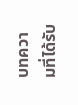บทความที่ได้รับ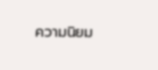ความนิยม